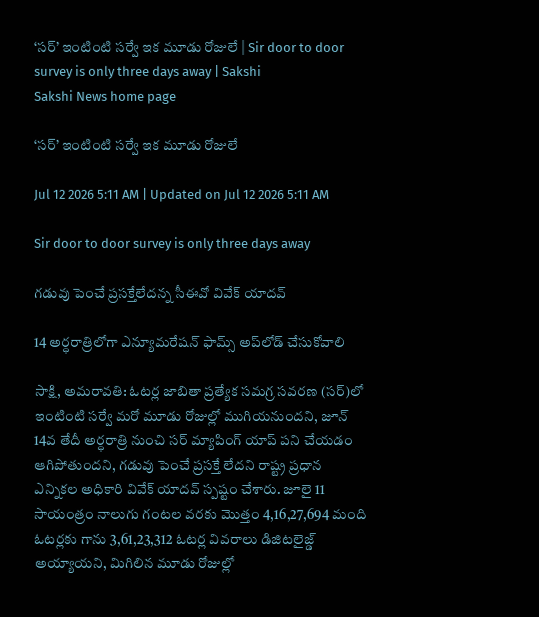‘సర్‌’ ఇంటింటి సర్వే ఇక మూడు రోజులే | Sir door to door survey is only three days away | Sakshi
Sakshi News home page

‘సర్‌’ ఇంటింటి సర్వే ఇక మూడు రోజులే

Jul 12 2026 5:11 AM | Updated on Jul 12 2026 5:11 AM

Sir door to door survey is only three days away

గడువు పెంచే ప్రసక్తేలేదన్న సీఈవో వివేక్‌ యాదవ్‌

14 అర్ధరాత్రిలోగా ఎన్యూమరేషన్‌ ఫామ్స్‌ అప్‌లోడ్‌ చేసుకోవాలి

సాక్షి, అమరావతి: ఓటర్ల జాబితా ప్రత్యేక సమగ్ర సవరణ (సర్‌)లో ఇంటింటి సర్వే మరో మూడు రోజుల్లో ముగియనుందని, జూన్‌ 14వ తేదీ అర్ధరాత్రి నుంచి సర్‌ మ్యాపింగ్‌ యాప్‌ పని చేయడం ఆగిపోతుందని, గడువు పెంచే ప్రసక్తే లేదని రాష్ట్ర ప్రధాన ఎన్నికల అధికారి వివేక్‌ యాదవ్‌ స్పష్టం చేశారు. జూలై 11 సాయంత్రం నాలుగు గంటల వరకు మొత్తం 4,16,27,694 మంది ఓటర్లకు గాను 3,61,23,312 ఓటర్ల వివరాలు డిజిటలైజ్డ్‌ అయ్యాయని, మిగిలిన మూడు రోజుల్లో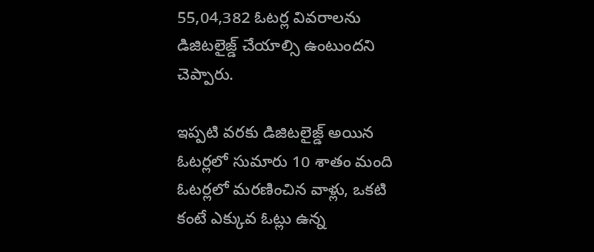55,04,382 ఓటర్ల వివరాలను డిజిటలైజ్డ్‌ చేయాల్సి ఉంటుందని చెప్పారు.

ఇప్పటి వరకు డిజిటలైజ్డ్‌ అయిన ఓటర్లలో సుమారు 10 శాతం మంది ఓటర్లలో మరణించిన వాళ్లు, ఒకటి కంటే ఎక్కువ ఓట్లు ఉన్న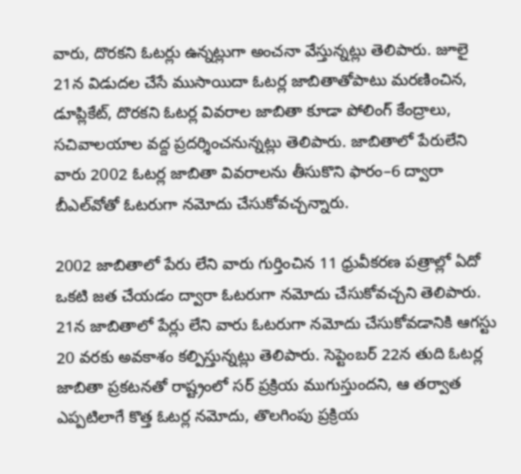వారు, దొరకని ఓటర్లు ఉన్నట్లుగా అంచనా వేస్తున్నట్లు తెలిపారు. జూలై 21న విడుదల చేసే ముసాయిదా ఓటర్ల జాబితాతోపాటు మరణించిన, డూప్లికేట్, దొరకని ఓటర్ల వివరాల జాబితా కూడా పోలింగ్‌ కేంద్రాలు, సచివాలయాల వద్ద ప్రదర్శించనున్నట్లు తెలిపారు. జాబితాలో పేరులేని వారు 2002 ఓటర్ల జాబితా వివరాలను తీసుకొని ఫారం–6 ద్వారా బీఎల్‌వోతో ఓటరుగా నమోదు చేసుకోవచ్చన్నారు.

2002 జాబితాలో పేరు లేని వారు గుర్తించిన 11 ధ్రువీకరణ పత్రాల్లో ఏదో ఒకటి జత చేయడం ద్వారా ఓటరుగా నమోదు చేసుకోవచ్చని తెలిపారు. 21న జాబితాలో పేర్లు లేని వారు ఓటరుగా నమోదు చేసుకోవడానికి ఆగస్టు 20 వరకు అవకాశం కల్పిస్తున్నట్లు తెలిపారు. సెప్టెంబర్‌ 22న తుది ఓటర్ల జాబితా ప్రకటనతో రాష్ట్రంలో సర్‌ ప్రక్రియ ముగుస్తుందని, ఆ తర్వాత ఎప్పటిలాగే కొత్త ఓటర్ల నమోదు, తొలగింపు ప్రక్రియ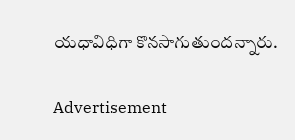యధావిధిగా కొనసాగుతుందన్నారు.

Advertisement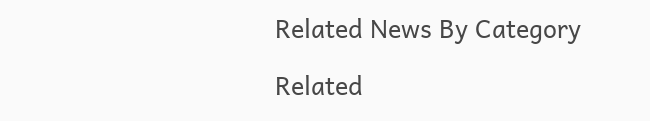Related News By Category

Related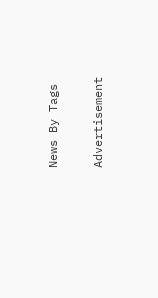News By Tags

Advertisement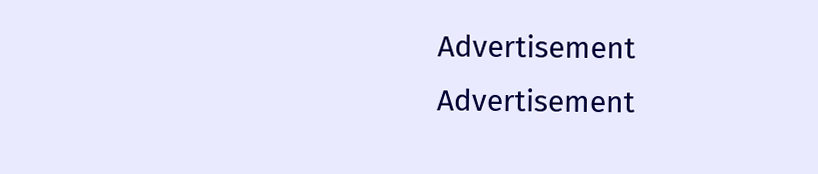Advertisement
Advertisement